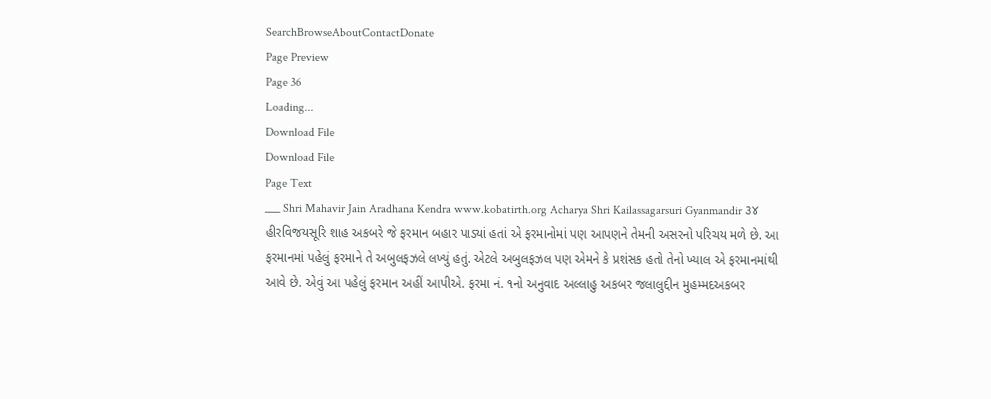SearchBrowseAboutContactDonate
Page Preview
Page 36
Loading...
Download File
Download File
Page Text
___ Shri Mahavir Jain Aradhana Kendra www.kobatirth.org Acharya Shri Kailassagarsuri Gyanmandir ૩૪ હીરવિજયસૂરિ શાહ અકબરે જે ફરમાન બહાર પાડ્યાં હતાં એ ફરમાનોમાં પણ આપણને તેમની અસરનો પરિચય મળે છે. આ ફરમાનમાં પહેલું ફરમાને તે અબુલફઝલે લખ્યું હતું. એટલે અબુલફઝલ પણ એમને કે પ્રશંસક હતો તેનો ખ્યાલ એ ફરમાનમાંથી આવે છે. એવું આ પહેલું ફરમાન અહીં આપીએ. ફરમા નં. ૧નો અનુવાદ અલ્લાહુ અકબર જલાલુદ્દીન મુહમ્મદઅકબર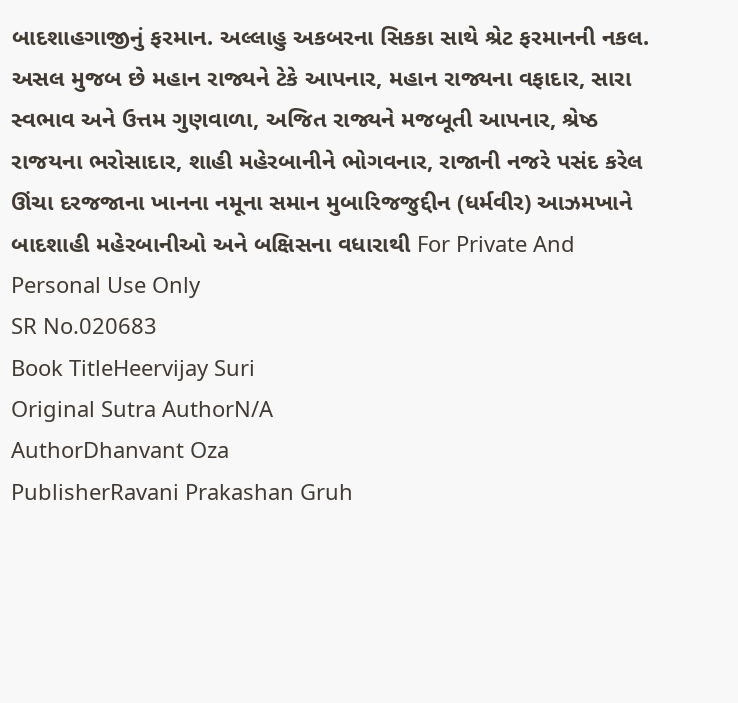બાદશાહગાજીનું ફરમાન. અલ્લાહુ અકબરના સિકકા સાથે શ્રેટ ફરમાનની નકલ. અસલ મુજબ છે મહાન રાજ્યને ટેકે આપનાર, મહાન રાજ્યના વફાદાર, સારા સ્વભાવ અને ઉત્તમ ગુણવાળા, અજિત રાજ્યને મજબૂતી આપનાર, શ્રેષ્ઠ રાજયના ભરોસાદાર, શાહી મહેરબાનીને ભોગવનાર, રાજાની નજરે પસંદ કરેલ ઊંચા દરજજાના ખાનના નમૂના સમાન મુબારિજજુદ્દીન (ધર્મવીર) આઝમખાને બાદશાહી મહેરબાનીઓ અને બક્ષિસના વધારાથી For Private And Personal Use Only
SR No.020683
Book TitleHeervijay Suri
Original Sutra AuthorN/A
AuthorDhanvant Oza
PublisherRavani Prakashan Gruh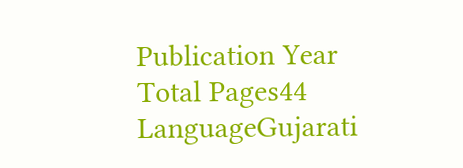Publication Year
Total Pages44
LanguageGujarati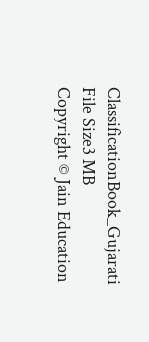ClassificationBook_Gujarati
File Size3 MB
Copyright © Jain Education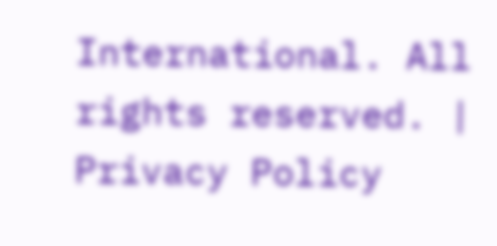International. All rights reserved. | Privacy Policy